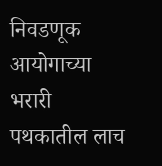निवडणूक आयोगाच्या भरारी पथकातील लाच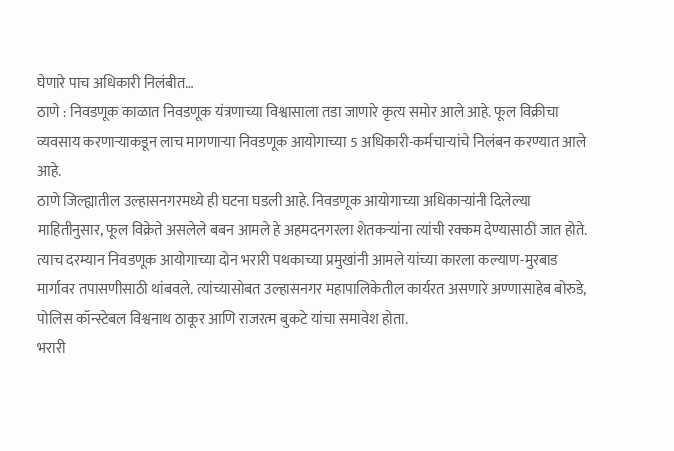घेणारे पाच अधिकारी निलंबीत…
ठाणे : निवडणूक काळात निवडणूक यंत्रणाच्या विश्वासाला तडा जाणारे कृत्य समोर आले आहे. फूल विक्रीचा व्यवसाय करणाऱ्याकडून लाच मागणाऱ्या निवडणूक आयोगाच्या 5 अधिकारी-कर्मचाऱ्यांचे निलंबन करण्यात आले आहे.
ठाणे जिल्ह्यातील उल्हासनगरमध्ये ही घटना घडली आहे. निवडणूक आयोगाच्या अधिकाऱ्यांनी दिलेल्या माहितीनुसार, फूल विक्रेते असलेले बबन आमले हे अहमदनगरला शेतकऱ्यांना त्यांची रक्कम देण्यासाठी जात होते. त्याच दरम्यान निवडणूक आयोगाच्या दोन भरारी पथकाच्या प्रमुखांनी आमले यांच्या कारला कल्याण-मुरबाड मार्गावर तपासणीसाठी थांबवले. त्यांच्यासोबत उल्हासनगर महापालिकेतील कार्यरत असणारे अण्णासाहेब बोरुडे, पोलिस कॉन्स्टेबल विश्वनाथ ठाकूर आणि राजरत्म बुकटे यांचा समावेश होता.
भरारी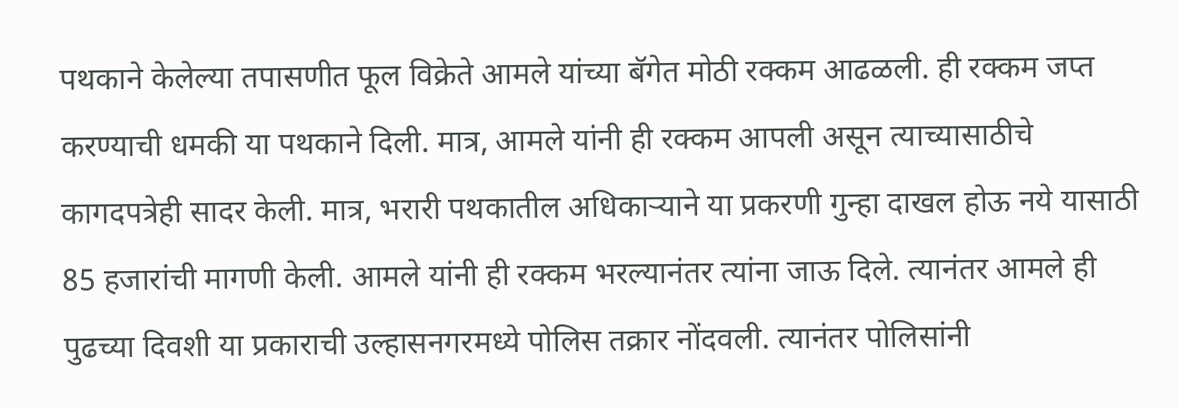पथकाने केलेल्या तपासणीत फूल विक्रेते आमले यांच्या बॅगेत मोठी रक्कम आढळली. ही रक्कम जप्त करण्याची धमकी या पथकाने दिली. मात्र, आमले यांनी ही रक्कम आपली असून त्याच्यासाठीचे कागदपत्रेही सादर केली. मात्र, भरारी पथकातील अधिकाऱ्याने या प्रकरणी गुन्हा दाखल होऊ नये यासाठी 85 हजारांची मागणी केली. आमले यांनी ही रक्कम भरल्यानंतर त्यांना जाऊ दिले. त्यानंतर आमले ही पुढच्या दिवशी या प्रकाराची उल्हासनगरमध्ये पोलिस तक्रार नोंदवली. त्यानंतर पोलिसांनी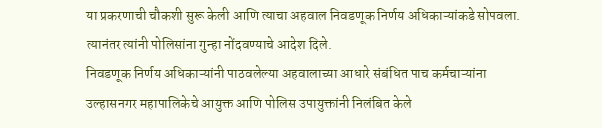या प्रकरणाची चौकशी सुरू केली आणि त्याचा अहवाल निवडणूक निर्णय अधिकाऱ्यांकडे सोपवला. त्यानंतर त्यांनी पोलिसांना गुन्हा नोंदवण्याचे आदेश दिले.
निवडणूक निर्णय अधिकाऱ्यांनी पाठवलेल्या अहवालाच्या आधारे संबंधित पाच कर्मचाऱ्यांना उल्हासनगर महापालिकेचे आयुक्त आणि पोलिस उपायुक्तांनी निलंबित केले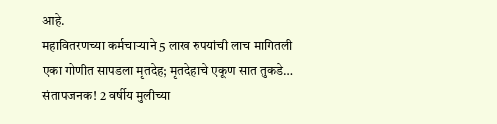आहे.
महावितरणच्या कर्मचाऱ्याने 5 लाख रुपयांची लाच मागितली
एका गोणीत सापडला मृतदेह; मृतदेहाचे एकूण सात तुकडे…
संतापजनक! 2 वर्षीय मुलीच्या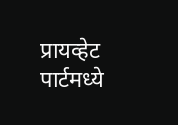प्रायव्हेट पार्टमध्ये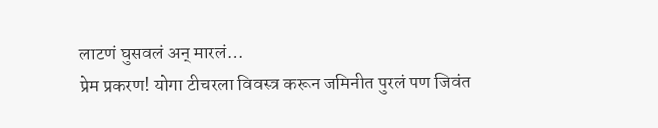लाटणं घुसवलं अन् मारलं…
प्रेम प्रकरण! योगा टीचरला विवस्त्र करून जमिनीत पुरलं पण जिवंत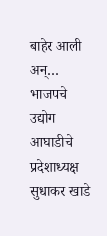बाहेर आली अन्…
भाजपचे उद्योग आघाडीचे प्रदेशाध्यक्ष सुधाकर खाडे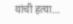यांची हत्या…